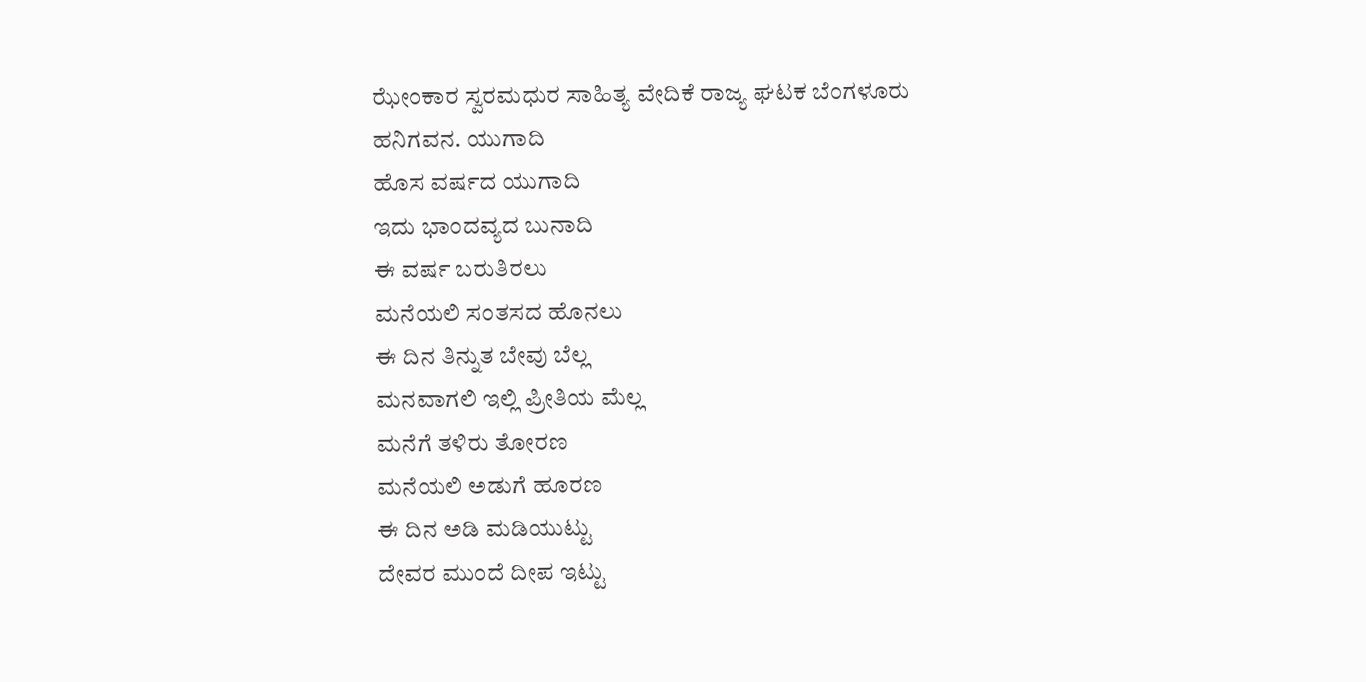ಝೇಂಕಾರ ಸ್ವರಮಧುರ ಸಾಹಿತ್ಯ ವೇದಿಕೆ ರಾಜ್ಯ ಘಟಕ ಬೆಂಗಳೂರು
ಹನಿಗವನ. ಯುಗಾದಿ
ಹೊಸ ವರ್ಷದ ಯುಗಾದಿ
ಇದು ಭಾಂದವ್ಯದ ಬುನಾದಿ
ಈ ವರ್ಷ ಬರುತಿರಲು
ಮನೆಯಲಿ ಸಂತಸದ ಹೊನಲು
ಈ ದಿನ ತಿನ್ನುತ ಬೇವು ಬೆಲ್ಲ
ಮನವಾಗಲಿ ಇಲ್ಲಿ ಪ್ರೀತಿಯ ಮೆಲ್ಲ
ಮನೆಗೆ ತಳಿರು ತೋರಣ
ಮನೆಯಲಿ ಅಡುಗೆ ಹೂರಣ
ಈ ದಿನ ಅಡಿ ಮಡಿಯುಟ್ಟು
ದೇವರ ಮುಂದೆ ದೀಪ ಇಟ್ಟು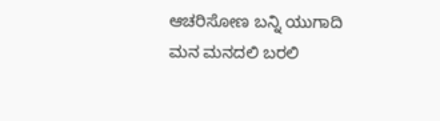ಆಚರಿಸೋಣ ಬನ್ನಿ ಯುಗಾದಿ
ಮನ ಮನದಲಿ ಬರಲಿ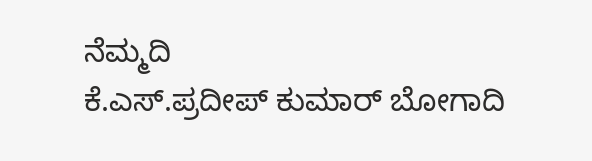ನೆಮ್ಮದಿ
ಕೆ.ಎಸ್.ಪ್ರದೀಪ್ ಕುಮಾರ್ ಬೋಗಾದಿ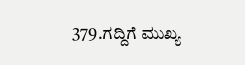379.ಗದ್ದಿಗೆ ಮುಖ್ಯ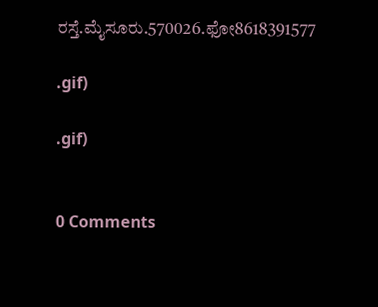ರಸ್ತೆ.ಮೈಸೂರು.570026.ಫೋ8618391577

.gif)

.gif)


0 Comments